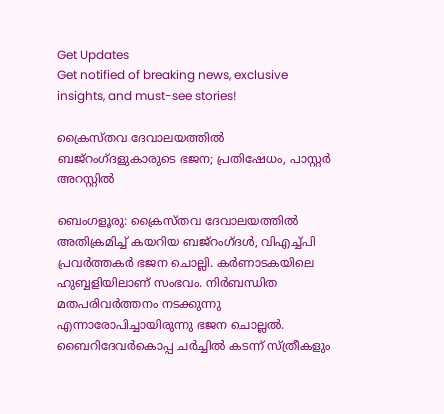Get Updates
Get notified of breaking news, exclusive insights, and must-see stories!

ക്രൈസ്തവ ദേവാലയത്തില്‍ ബജ്‌റംഗ്ദളുകാരുടെ ഭജന; പ്രതിഷേധം, പാസ്റ്റര്‍ അറസ്റ്റില്‍

ബെംഗളൂരു: ക്രൈസ്തവ ദേവാലയത്തില്‍ അതിക്രമിച്ച് കയറിയ ബജ്‌റംഗ്ദള്‍, വിഎച്ച്പി പ്രവര്‍ത്തകര്‍ ഭജന ചൊല്ലി. കര്‍ണാടകയിലെ ഹുബ്ബളിയിലാണ് സംഭവം. നിര്‍ബന്ധിത മതപരിവര്‍ത്തനം നടക്കുന്നു എന്നാരോപിച്ചായിരുന്നു ഭജന ചൊല്ലല്‍. ബൈറിദേവര്‍കൊപ്പ ചര്‍ച്ചില്‍ കടന്ന് സ്ത്രീകളും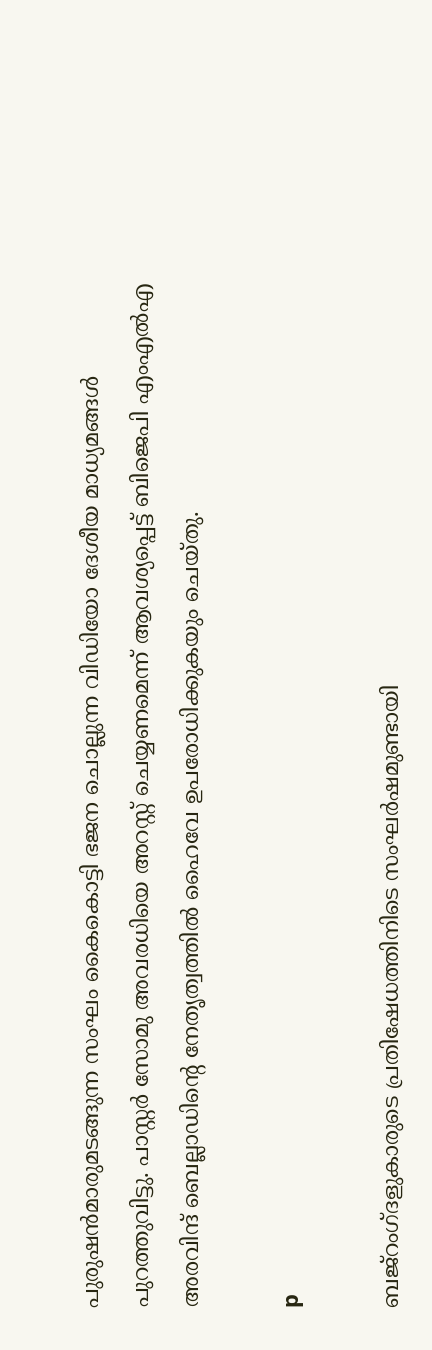പുരുഷന്‍മാരുമടങ്ങുന്ന സംഘം കൈകൊട്ടി ഭജന ചൊല്ലുന്ന വിഡിയോ ദേശീയ മാധ്യമങ്ങള്‍ പുറത്തുവിട്ടു. പാസ്റ്റര്‍ സോമു അവരധിയെ അറസ്റ്റ് ചെയ്യണമെന്ന് ആവശ്യപ്പെട്ട് ബിജെപി എംഎല്‍എ അരവിന്ദ് ബെല്ലാഡിന്റെ നേതൃത്വത്തില്‍ ഹൈവേ ഉപരോധിക്കുകയും ചെയ്തു.

p

ബജ്‌റംഗ്ദളുകാരുടെ പ്രതിഷേധത്തിനിടെ സംഘര്‍ഷമുണ്ടായി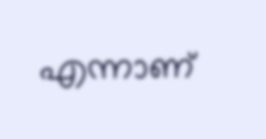എന്നാണ്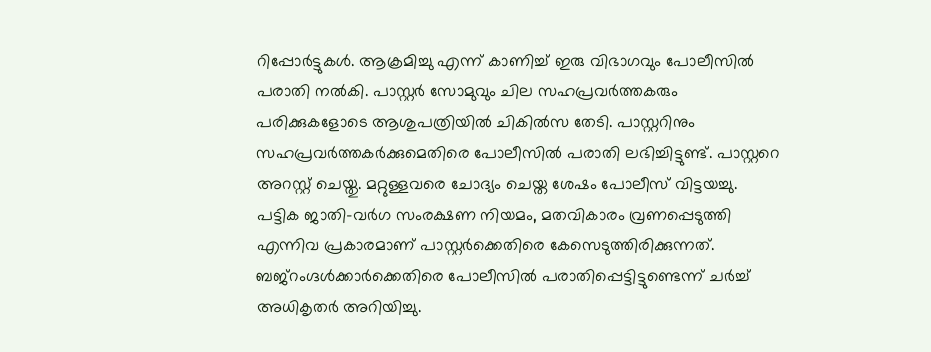റിപ്പോര്‍ട്ടുകള്‍. ആക്രമിച്ചു എന്ന് കാണിച്ച് ഇരു വിഭാഗവും പോലീസില്‍ പരാതി നല്‍കി. പാസ്റ്റര്‍ സോമുവും ചില സഹപ്രവര്‍ത്തകരും പരിക്കുകളോടെ ആശുപത്രിയില്‍ ചികില്‍സ തേടി. പാസ്റ്ററിനും സഹപ്രവര്‍ത്തകര്‍ക്കുമെതിരെ പോലീസില്‍ പരാതി ലഭിച്ചിട്ടുണ്ട്. പാസ്റ്ററെ അറസ്റ്റ് ചെയ്തു. മറ്റുള്ളവരെ ചോദ്യം ചെയ്ത ശേഷം പോലീസ് വിട്ടയച്ചു. പട്ടിക ജാതി-വര്‍ഗ സംരക്ഷണ നിയമം, മതവികാരം വ്രണപ്പെടുത്തി എന്നിവ പ്രകാരമാണ് പാസ്റ്റര്‍ക്കെതിരെ കേസെടുത്തിരിക്കുന്നത്. ബജ്‌റംഗ്ദള്‍ക്കാര്‍ക്കെതിരെ പോലീസില്‍ പരാതിപ്പെട്ടിട്ടുണ്ടെന്ന് ചര്‍ച്ച് അധികൃതര്‍ അറിയിച്ചു.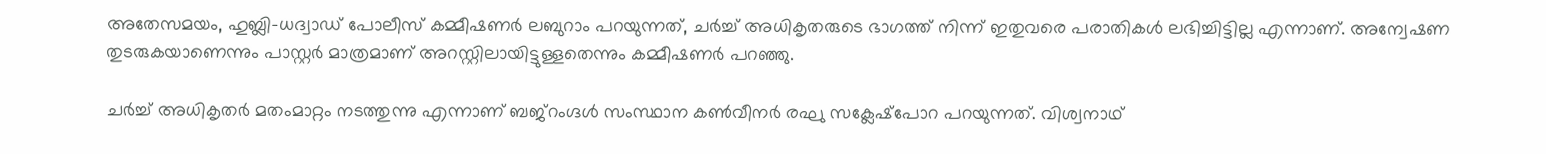അതേസമയം, ഹുബ്ലി-ധദ്വാഡ് പോലീസ് കമ്മീഷണര്‍ ലബുറാം പറയുന്നത്, ചര്‍ച്ച് അധികൃതരുടെ ഭാഗത്ത് നിന്ന് ഇതുവരെ പരാതികള്‍ ലഭിച്ചിട്ടില്ല എന്നാണ്. അന്വേഷണ തുടരുകയാണെന്നും പാസ്റ്റര്‍ മാത്രമാണ് അറസ്റ്റിലായിട്ടുള്ളതെന്നും കമ്മീഷണര്‍ പറഞ്ഞു.

ചര്‍ച്ച് അധികൃതര്‍ മതംമാറ്റം നടത്തുന്നു എന്നാണ് ബജ്‌റംഗ്ദള്‍ സംസ്ഥാന കണ്‍വീനര്‍ രഘു സക്ലേഷ്‌പോറ പറയുന്നത്. വിശ്വനാഥ്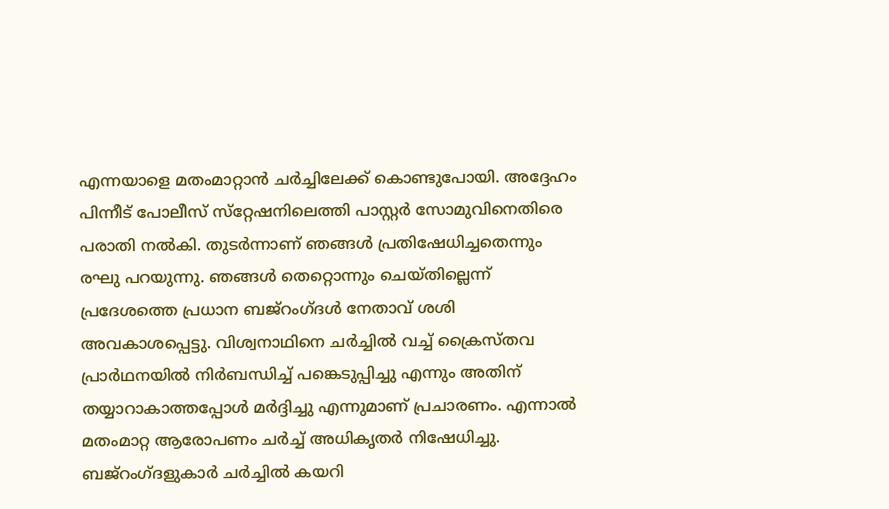എന്നയാളെ മതംമാറ്റാന്‍ ചര്‍ച്ചിലേക്ക് കൊണ്ടുപോയി. അദ്ദേഹം പിന്നീട് പോലീസ് സ്‌റ്റേഷനിലെത്തി പാസ്റ്റര്‍ സോമുവിനെതിരെ പരാതി നല്‍കി. തുടര്‍ന്നാണ് ഞങ്ങള്‍ പ്രതിഷേധിച്ചതെന്നും രഘു പറയുന്നു. ഞങ്ങള്‍ തെറ്റൊന്നും ചെയ്തില്ലെന്ന് പ്രദേശത്തെ പ്രധാന ബജ്‌റംഗ്ദള്‍ നേതാവ് ശശി അവകാശപ്പെട്ടു. വിശ്വനാഥിനെ ചര്‍ച്ചില്‍ വച്ച് ക്രൈസ്തവ പ്രാര്‍ഥനയില്‍ നിര്‍ബന്ധിച്ച് പങ്കെടുപ്പിച്ചു എന്നും അതിന് തയ്യാറാകാത്തപ്പോള്‍ മര്‍ദ്ദിച്ചു എന്നുമാണ് പ്രചാരണം. എന്നാല്‍ മതംമാറ്റ ആരോപണം ചര്‍ച്ച് അധികൃതര്‍ നിഷേധിച്ചു. ബജ്‌റംഗ്ദളുകാര്‍ ചര്‍ച്ചില്‍ കയറി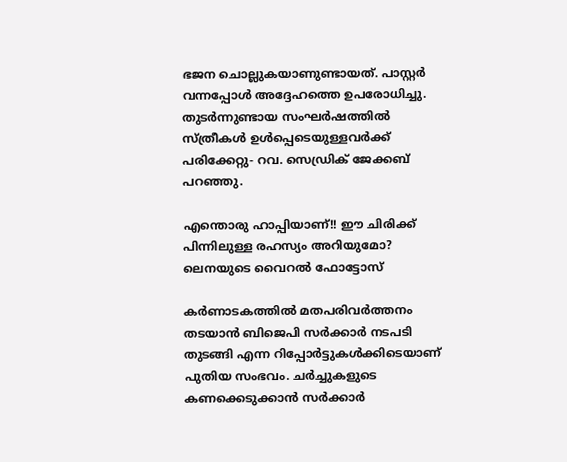ഭജന ചൊല്ലുകയാണുണ്ടായത്. പാസ്റ്റര്‍ വന്നപ്പോള്‍ അദ്ദേഹത്തെ ഉപരോധിച്ചു. തുടര്‍ന്നുണ്ടായ സംഘര്‍ഷത്തില്‍ സ്ത്രീകള്‍ ഉള്‍പ്പെടെയുള്ളവര്‍ക്ക് പരിക്കേറ്റു- റവ. സെഡ്രിക് ജേക്കബ് പറഞ്ഞു.

എന്തൊരു ഹാപ്പിയാണ്!! ഈ ചിരിക്ക് പിന്നിലുള്ള രഹസ്യം അറിയുമോ? ലെനയുടെ വൈറല്‍ ഫോട്ടോസ്

കര്‍ണാടകത്തില്‍ മതപരിവര്‍ത്തനം തടയാന്‍ ബിജെപി സര്‍ക്കാര്‍ നടപടി തുടങ്ങി എന്ന റിപ്പോര്‍ട്ടുകള്‍ക്കിടെയാണ് പുതിയ സംഭവം. ചര്‍ച്ചുകളുടെ കണക്കെടുക്കാന്‍ സര്‍ക്കാര്‍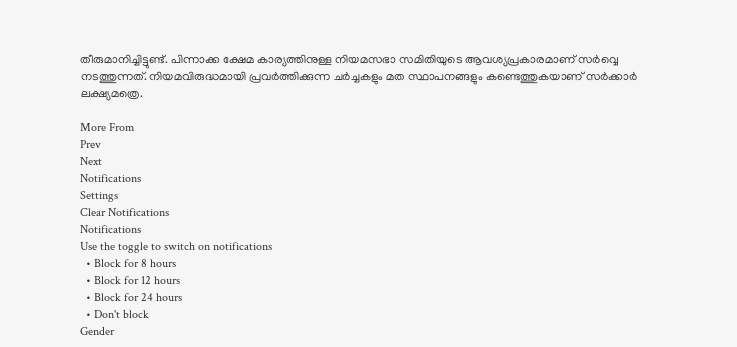തീരുമാനിച്ചിട്ടുണ്ട്. പിന്നാക്ക ക്ഷേമ കാര്യത്തിനുള്ള നിയമസഭാ സമിതിയുടെ ആവശ്യപ്രകാരമാണ് സര്‍വ്വെ നടത്തുന്നത്. നിയമവിരുദ്ധമായി പ്രവര്‍ത്തിക്കുന്ന ചര്‍ച്ചകളും മത സ്ഥാപനങ്ങളും കണ്ടെത്തുകയാണ് സര്‍ക്കാര്‍ ലക്ഷ്യമത്രെ.

More From
Prev
Next
Notifications
Settings
Clear Notifications
Notifications
Use the toggle to switch on notifications
  • Block for 8 hours
  • Block for 12 hours
  • Block for 24 hours
  • Don't block
Gender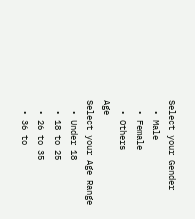Select your Gender
  • Male
  • Female
  • Others
Age
Select your Age Range
  • Under 18
  • 18 to 25
  • 26 to 35
  • 36 to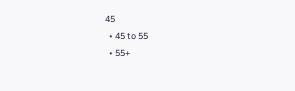45
  • 45 to 55
  • 55+